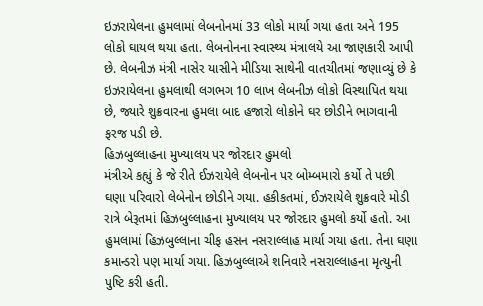ઇઝરાયેલના હુમલામાં લેબનોનમાં 33 લોકો માર્યા ગયા હતા અને 195 લોકો ઘાયલ થયા હતા. લેબનોનના સ્વાસ્થ્ય મંત્રાલયે આ જાણકારી આપી છે. લેબનીઝ મંત્રી નાસેર યાસીને મીડિયા સાથેની વાતચીતમાં જણાવ્યું છે કે ઇઝરાયેલના હુમલાથી લગભગ 10 લાખ લેબનીઝ લોકો વિસ્થાપિત થયા છે, જ્યારે શુક્રવારના હુમલા બાદ હજારો લોકોને ઘર છોડીને ભાગવાની ફરજ પડી છે.
હિઝબુલ્લાહના મુખ્યાલય પર જોરદાર હુમલો
મંત્રીએ કહ્યું કે જે રીતે ઈઝરાયેલે લેબનોન પર બોમ્બમારો કર્યો તે પછી ઘણા પરિવારો લેબેનોન છોડીને ગયા. હકીકતમાં, ઈઝરાયેલે શુક્રવારે મોડી રાત્રે બેરૂતમાં હિઝબુલ્લાહના મુખ્યાલય પર જોરદાર હુમલો કર્યો હતો. આ હુમલામાં હિઝબુલ્લાના ચીફ હસન નસરાલ્લાહ માર્યા ગયા હતા. તેના ઘણા કમાન્ડરો પણ માર્યા ગયા. હિઝબુલ્લાએ શનિવારે નસરાલ્લાહના મૃત્યુની પુષ્ટિ કરી હતી.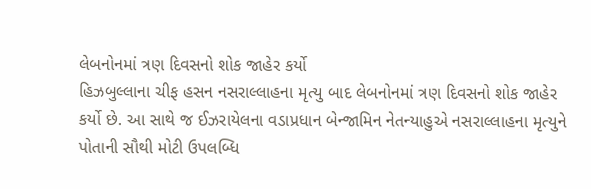લેબનોનમાં ત્રણ દિવસનો શોક જાહેર કર્યો
હિઝબુલ્લાના ચીફ હસન નસરાલ્લાહના મૃત્યુ બાદ લેબનોનમાં ત્રણ દિવસનો શોક જાહેર કર્યો છે. આ સાથે જ ઈઝરાયેલના વડાપ્રધાન બેન્જામિન નેતન્યાહુએ નસરાલ્લાહના મૃત્યુને પોતાની સૌથી મોટી ઉપલબ્ધિ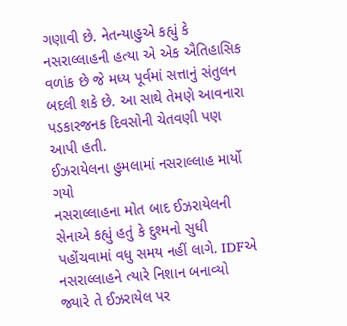ગણાવી છે. નેતન્યાહુએ કહ્યું કે નસરાલ્લાહની હત્યા એ એક ઐતિહાસિક વળાંક છે જે મધ્ય પૂર્વમાં સત્તાનું સંતુલન બદલી શકે છે. આ સાથે તેમણે આવનારા પડકારજનક દિવસોની ચેતવણી પણ આપી હતી.
ઈઝરાયેલના હુમલામાં નસરાલ્લાહ માર્યો ગયો
નસરાલ્લાહના મોત બાદ ઈઝરાયેલની સેનાએ કહ્યું હતું કે દુશ્મનો સુધી પહોંચવામાં વધુ સમય નહીં લાગે. IDFએ નસરાલ્લાહને ત્યારે નિશાન બનાવ્યો જ્યારે તે ઈઝરાયેલ પર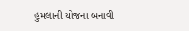હુમલાની યોજના બનાવી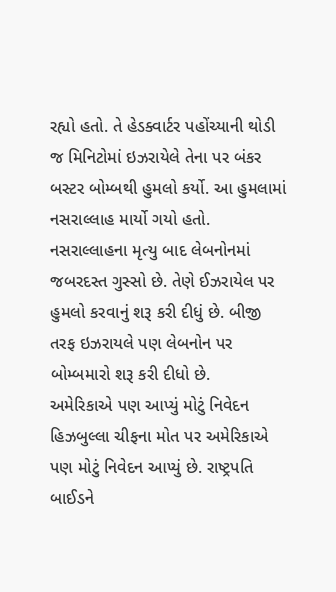રહ્યો હતો. તે હેડક્વાર્ટર પહોંચ્યાની થોડી જ મિનિટોમાં ઇઝરાયેલે તેના પર બંકર બસ્ટર બોમ્બથી હુમલો કર્યો. આ હુમલામાં નસરાલ્લાહ માર્યો ગયો હતો. નસરાલ્લાહના મૃત્યુ બાદ લેબનોનમાં જબરદસ્ત ગુસ્સો છે. તેણે ઈઝરાયેલ પર હુમલો કરવાનું શરૂ કરી દીધું છે. બીજી તરફ ઇઝરાયલે પણ લેબનોન પર બોમ્બમારો શરૂ કરી દીધો છે.
અમેરિકાએ પણ આપ્યું મોટું નિવેદન
હિઝબુલ્લા ચીફના મોત પર અમેરિકાએ પણ મોટું નિવેદન આપ્યું છે. રાષ્ટ્રપતિ બાઈડને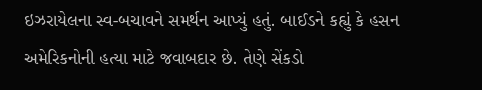ઇઝરાયેલના સ્વ-બચાવને સમર્થન આપ્યું હતું. બાઈડને કહ્યું કે હસન અમેરિકનોની હત્યા માટે જવાબદાર છે. તેણે સેંકડો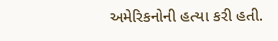અમેરિકનોની હત્યા કરી હતી.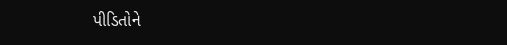પીડિતોને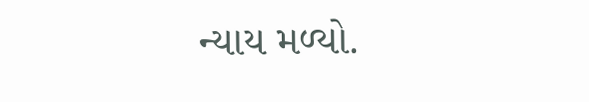ન્યાય મળ્યો.